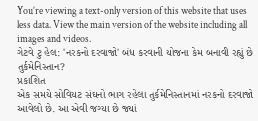You’re viewing a text-only version of this website that uses less data. View the main version of the website including all images and videos.
ગેટવે ટુ હેલ: 'નરકનો દરવાજો' બંધ કરવાની યોજના કેમ બનાવી રહ્યું છે તુર્કમેનિસ્તાન?
પ્રકાશિત
એક સમયે સોવિયટ સંઘનો ભાગ રહેલા તુર્કમેનિસ્તાનમાં નરકનો દરવાજો આવેલો છે. આ એવી જગ્યા છે જ્યાં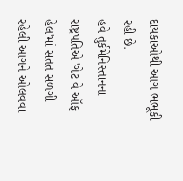દાયકાઓથી આગ ભભૂકી રહી છે.
હવે તુર્કમેનિસ્તાનના રાષ્ટ્રપતિએ 'ગેટ વે ઑફ હેલ'માં સતત સળગી રહેલી આગને ઓલવવા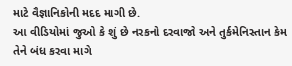માટે વૈજ્ઞાનિકોની મદદ માગી છે.
આ વીડિયોમાં જુઓ કે શું છે નરકનો દરવાજો અને તુર્કમેનિસ્તાન કેમ તેને બંધ કરવા માગે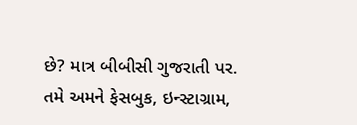છે? માત્ર બીબીસી ગુજરાતી પર.
તમે અમને ફેસબુક, ઇન્સ્ટાગ્રામ,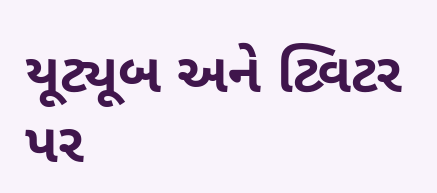યૂટ્યૂબ અને ટ્વિટર પર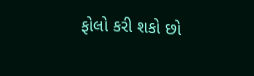ફોલો કરી શકો છો